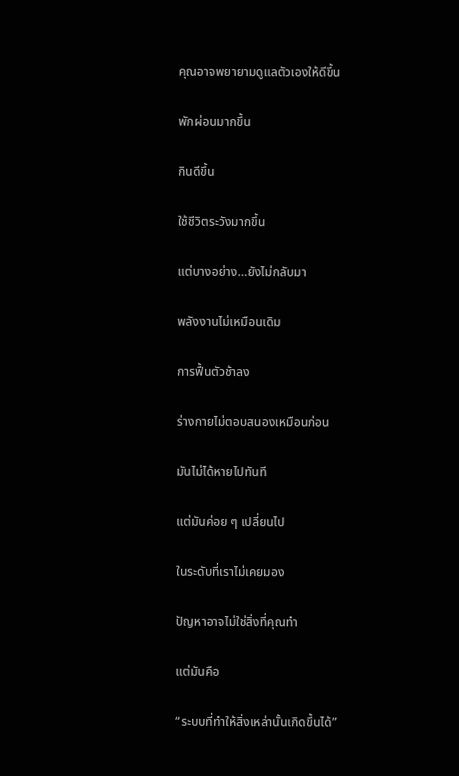คุณอาจพยายามดูแลตัวเองให้ดีขึ้น

พักผ่อนมากขึ้น

กินดีขึ้น

ใช้ชีวิตระวังมากขึ้น

แต่บางอย่าง…ยังไม่กลับมา

พลังงานไม่เหมือนเดิม

การฟื้นตัวช้าลง

ร่างกายไม่ตอบสนองเหมือนก่อน

มันไม่ได้หายไปทันที

แต่มันค่อย ๆ เปลี่ยนไป

ในระดับที่เราไม่เคยมอง

ปัญหาอาจไม่ใช่สิ่งที่คุณทำ

แต่มันคือ

“ระบบที่ทำให้สิ่งเหล่านั้นเกิดขึ้นได้”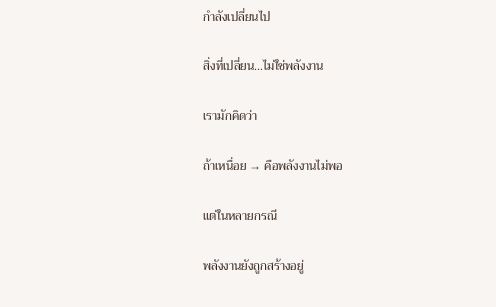กำลังเปลี่ยนไป

สิ่งที่เปลี่ยน…ไม่ใช่พลังงาน

เรามักคิดว่า

ถ้าเหนื่อย → คือพลังงานไม่พอ

แต่ในหลายกรณี

พลังงานยังถูกสร้างอยู่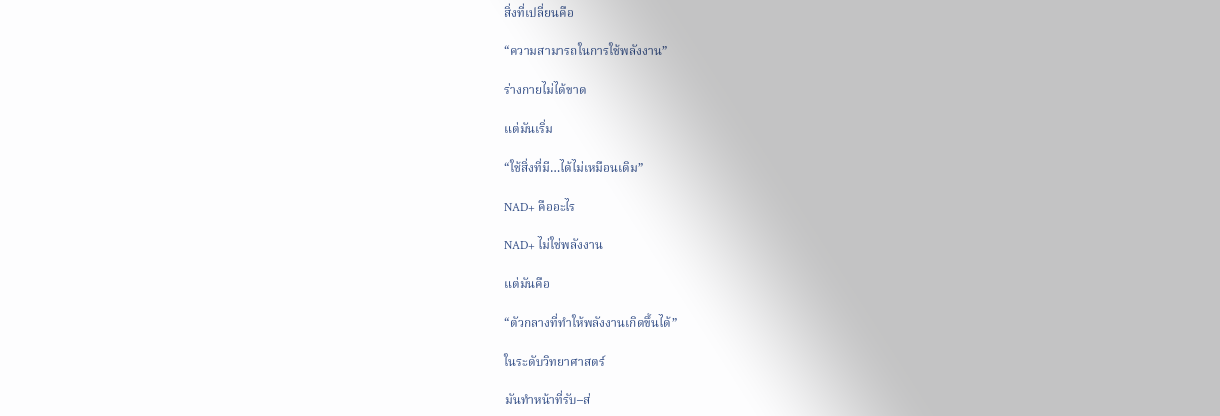สิ่งที่เปลี่ยนคือ

“ความสามารถในการใช้พลังงาน”

ร่างกายไม่ได้ขาด

แต่มันเริ่ม

“ใช้สิ่งที่มี…ได้ไม่เหมือนเดิม”

NAD+ คืออะไร

NAD+ ไม่ใช่พลังงาน

แต่มันคือ

“ตัวกลางที่ทำให้พลังงานเกิดขึ้นได้”

ในระดับวิทยาศาสตร์

มันทำหน้าที่รับ–ส่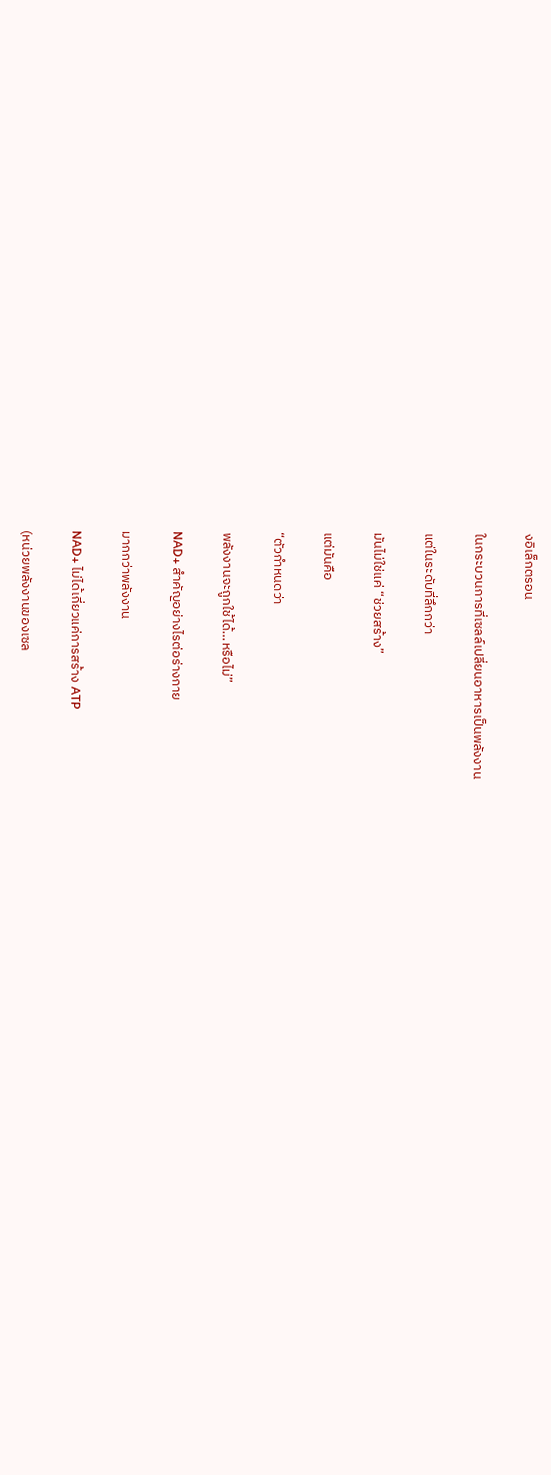งอิเล็กตรอน

ในกระบวนการที่เซลล์เปลี่ยนอาหารเป็นพลังงาน

แต่ในระดับที่ลึกกว่า

มันไม่ใช่แค่ “ช่วยสร้าง”

แต่มันคือ

“ตัวกำหนดว่า

พลังงานจะถูกใช้ได้…หรือไม่”

NAD+ สำคัญอย่างไรต่อร่างกาย

มากกว่าพลังงาน

NAD+ ไม่ได้เกี่ยวแค่การสร้าง ATP

(หน่วยพลังงานของเซล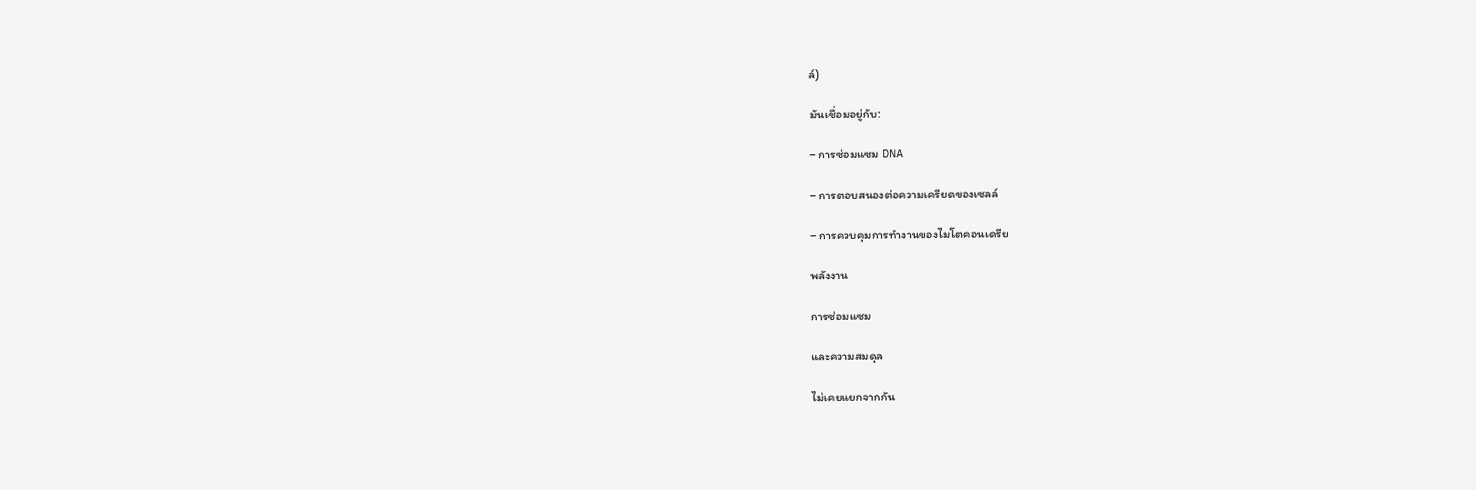ล์)

มันเชื่อมอยู่กับ:

– การซ่อมแซม DNA

– การตอบสนองต่อความเครียดของเซลล์

– การควบคุมการทำงานของไมโตคอนเดรีย

พลังงาน

การซ่อมแซม

และความสมดุล

ไม่เคยแยกจากกัน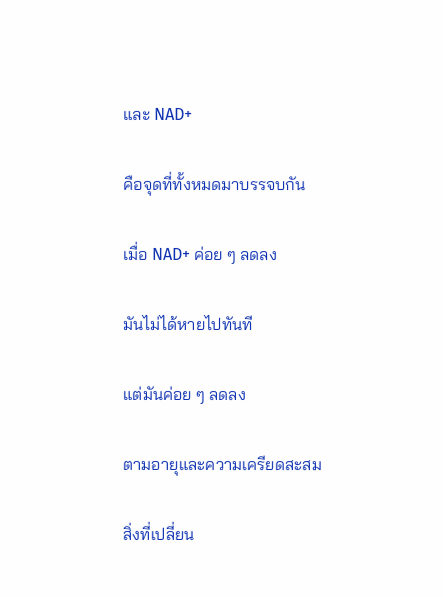และ NAD+

คือจุดที่ทั้งหมดมาบรรจบกัน

เมื่อ NAD+ ค่อย ๆ ลดลง

มันไม่ได้หายไปทันที

แต่มันค่อย ๆ ลดลง

ตามอายุและความเครียดสะสม

สิ่งที่เปลี่ยน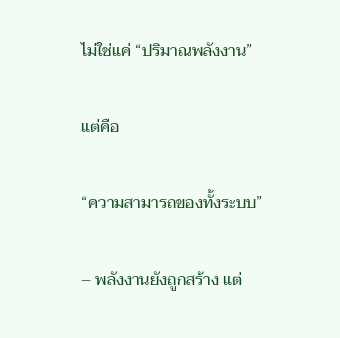ไม่ใช่แค่ “ปริมาณพลังงาน”

แต่คือ

“ความสามารถของทั้งระบบ”

– พลังงานยังถูกสร้าง แต่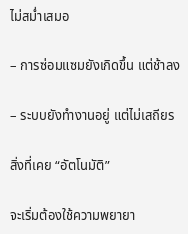ไม่สม่ำเสมอ

– การซ่อมแซมยังเกิดขึ้น แต่ช้าลง

– ระบบยังทำงานอยู่ แต่ไม่เสถียร

สิ่งที่เคย “อัตโนมัติ”

จะเริ่มต้องใช้ความพยายา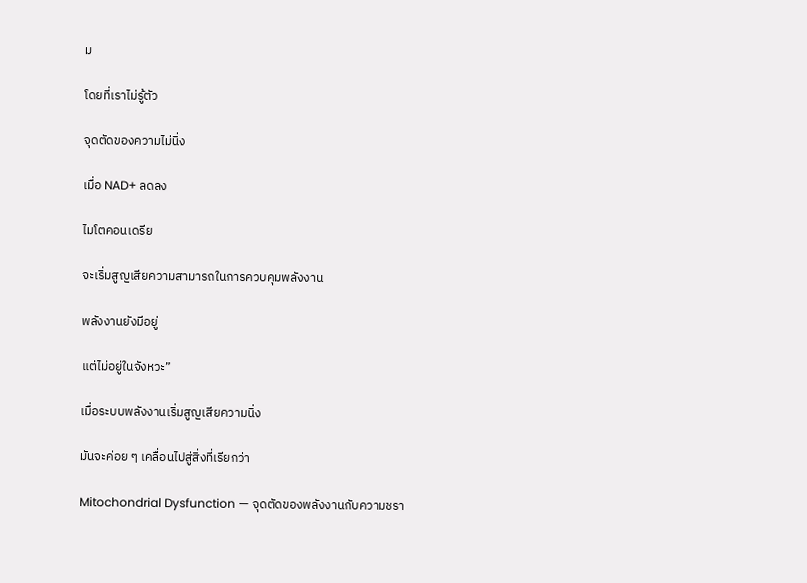ม

โดยที่เราไม่รู้ตัว

จุดตัดของความไม่นิ่ง

เมื่อ NAD+ ลดลง

ไมโตคอนเดรีย

จะเริ่มสูญเสียความสามารถในการควบคุมพลังงาน

พลังงานยังมีอยู่

แต่ไม่อยู่ในจังหวะ”

เมื่อระบบพลังงานเริ่มสูญเสียความนิ่ง

มันจะค่อย ๆ เคลื่อนไปสู่สิ่งที่เรียกว่า

Mitochondrial Dysfunction — จุดตัดของพลังงานกับความชรา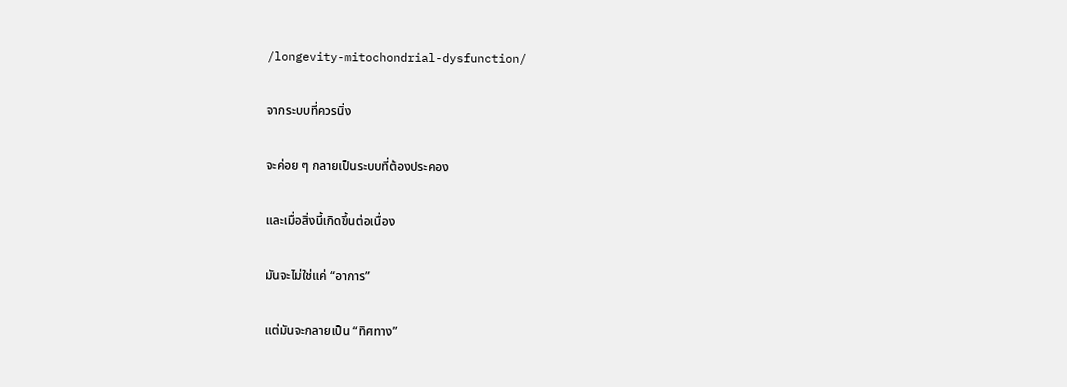/longevity-mitochondrial-dysfunction/

จากระบบที่ควรนิ่ง

จะค่อย ๆ กลายเป็นระบบที่ต้องประคอง

และเมื่อสิ่งนี้เกิดขึ้นต่อเนื่อง

มันจะไม่ใช่แค่ “อาการ”

แต่มันจะกลายเป็น “ทิศทาง”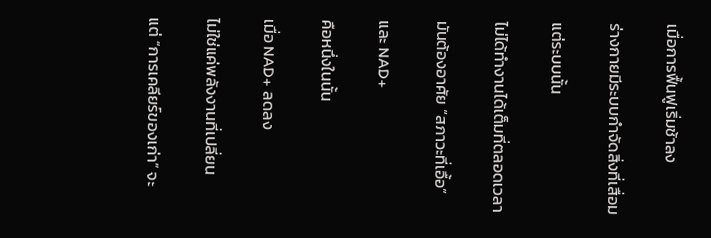เมื่อการฟื้นฟูเริ่มช้าลง

ร่างกายมีระบบกำจัดสิ่งที่เสื่อม

แต่ระบบนั้น

ไม่ได้ทำงานได้เต็มที่ตลอดเวลา

มันต้องอาศัย “สภาวะที่เอื้อ”

และ NAD+

คือหนึ่งในนั้น

เมื่อ NAD+ ลดลง

ไม่ใช่แค่พลังงานที่เปลี่ยน

แต่ “การเคลียร์ของเก่า” จะ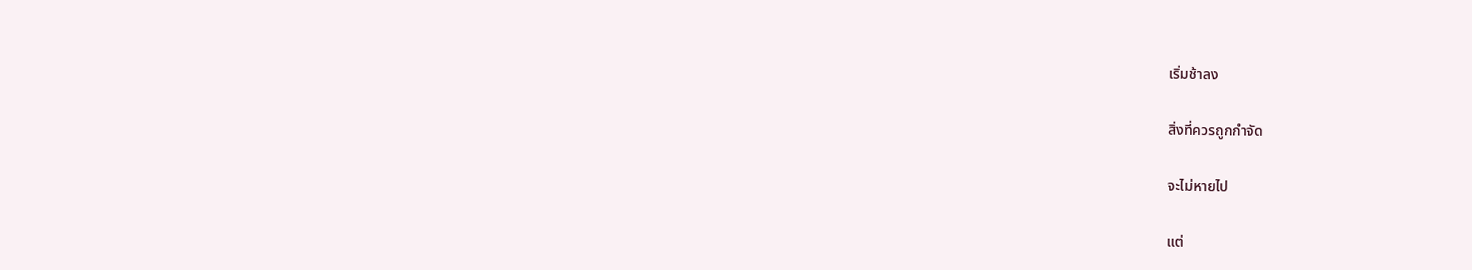เริ่มช้าลง

สิ่งที่ควรถูกกำจัด

จะไม่หายไป

แต่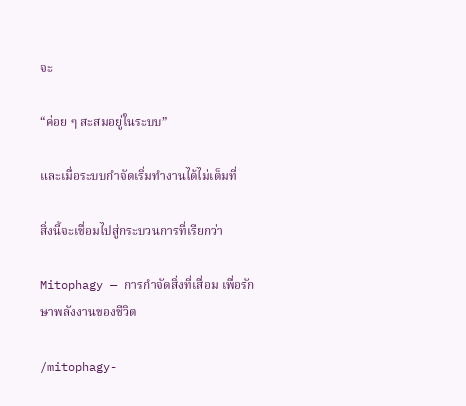จะ

“ค่อย ๆ สะสมอยู่ในระบบ”

และเมื่อระบบกำจัดเริ่มทำงานได้ไม่เต็มที่

สิ่งนี้จะเชื่อมไปสู่กระบวนการที่เรียกว่า

Mitophagy — การกำจัดสิ่งที่เสื่อม เพื่อรักษาพลังงานของชีวิต

/mitophagy-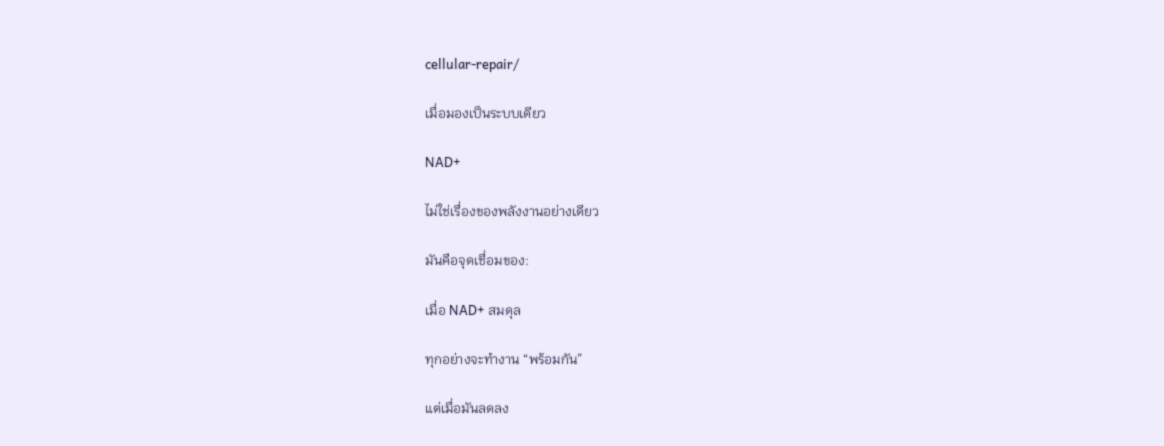cellular-repair/

เมื่อมองเป็นระบบเดียว

NAD+

ไม่ใช่เรื่องของพลังงานอย่างเดียว

มันคือจุดเชื่อมของ:

เมื่อ NAD+ สมดุล

ทุกอย่างจะทำงาน “พร้อมกัน”

แต่เมื่อมันลดลง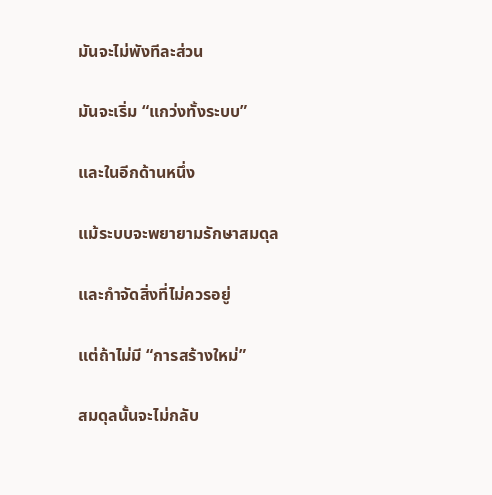มันจะไม่พังทีละส่วน

มันจะเริ่ม “แกว่งทั้งระบบ”

และในอีกด้านหนึ่ง

แม้ระบบจะพยายามรักษาสมดุล

และกำจัดสิ่งที่ไม่ควรอยู่

แต่ถ้าไม่มี “การสร้างใหม่”

สมดุลนั้นจะไม่กลับ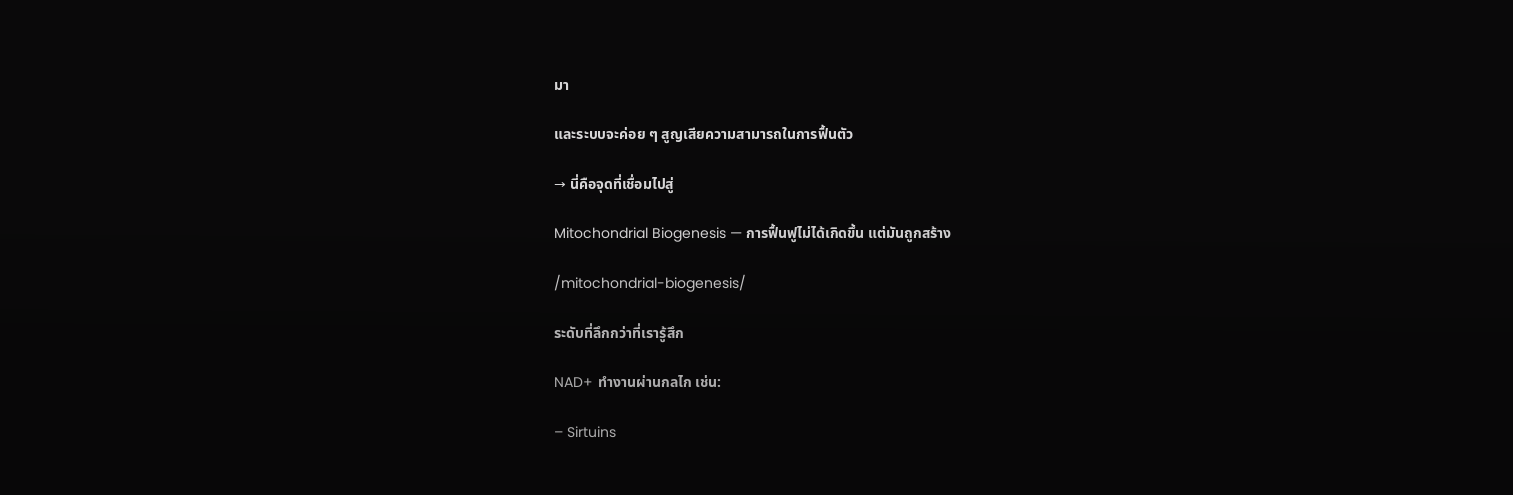มา

และระบบจะค่อย ๆ สูญเสียความสามารถในการฟื้นตัว

→ นี่คือจุดที่เชื่อมไปสู่

Mitochondrial Biogenesis — การฟื้นฟูไม่ได้เกิดขึ้น แต่มันถูกสร้าง

/mitochondrial-biogenesis/

ระดับที่ลึกกว่าที่เรารู้สึก

NAD+ ทำงานผ่านกลไก เช่น:

– Sirtuins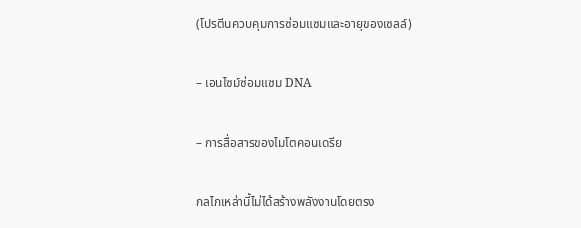(โปรตีนควบคุมการซ่อมแซมและอายุของเซลล์)

– เอนไซม์ซ่อมแซม DNA

– การสื่อสารของไมโตคอนเดรีย

กลไกเหล่านี้ไม่ได้สร้างพลังงานโดยตรง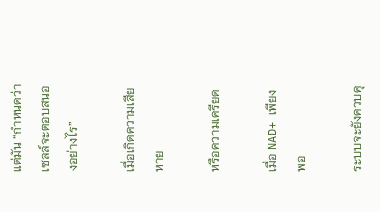แต่มัน “กำหนดว่าเซลล์จะตอบสนองอย่างไร”

เมื่อเกิดความเสียหาย

หรือความเครียด

เมื่อ NAD+ เพียงพอ

ระบบจะยังควบคุ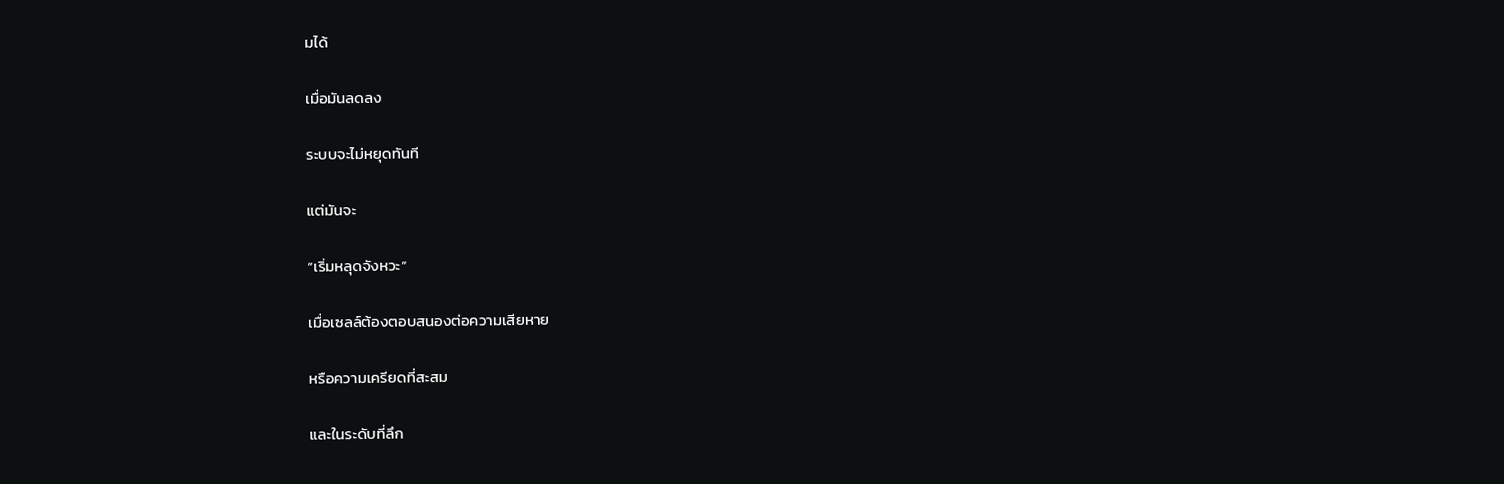มได้

เมื่อมันลดลง

ระบบจะไม่หยุดทันที

แต่มันจะ

“เริ่มหลุดจังหวะ”

เมื่อเซลล์ต้องตอบสนองต่อความเสียหาย

หรือความเครียดที่สะสม

และในระดับที่ลึก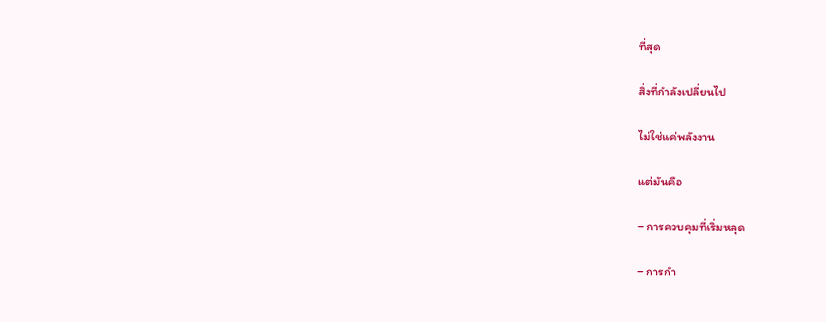ที่สุด

สิ่งที่กำลังเปลี่ยนไป

ไม่ใช่แค่พลังงาน

แต่มันคือ

– การควบคุมที่เริ่มหลุด

– การกำ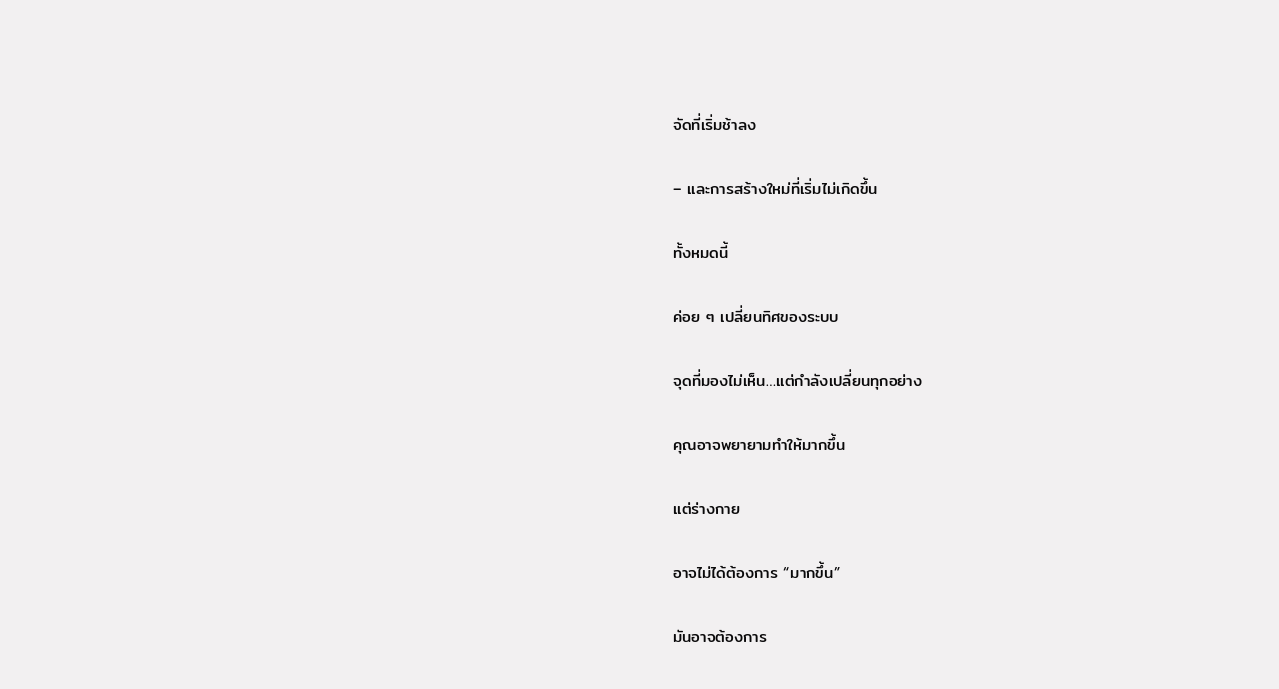จัดที่เริ่มช้าลง

– และการสร้างใหม่ที่เริ่มไม่เกิดขึ้น

ทั้งหมดนี้

ค่อย ๆ เปลี่ยนทิศของระบบ

จุดที่มองไม่เห็น…แต่กำลังเปลี่ยนทุกอย่าง

คุณอาจพยายามทำให้มากขึ้น

แต่ร่างกาย

อาจไม่ได้ต้องการ “มากขึ้น”

มันอาจต้องการ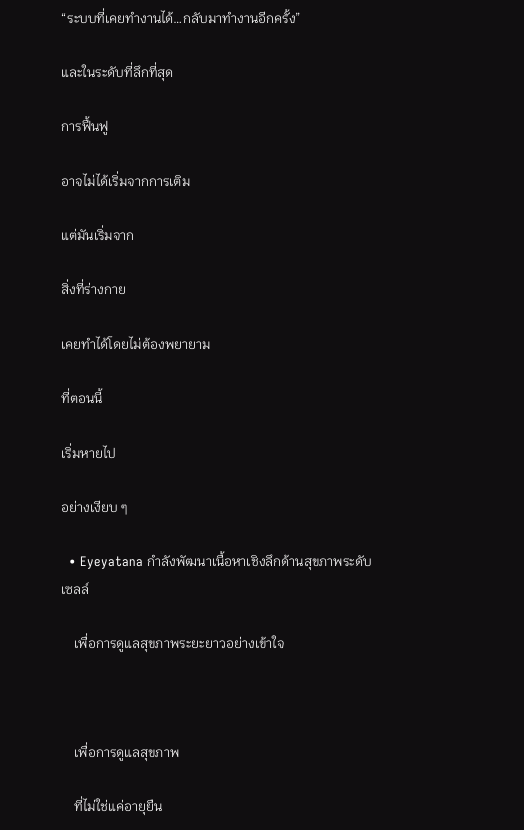“ระบบที่เคยทำงานได้…กลับมาทำงานอีกครั้ง”

และในระดับที่ลึกที่สุด

การฟื้นฟู

อาจไม่ได้เริ่มจากการเติม

แต่มันเริ่มจาก

สิ่งที่ร่างกาย

เคยทำได้โดยไม่ต้องพยายาม

ที่ตอนนี้

เริ่มหายไป

อย่างเงียบ ๆ

  • Eyeyatana กำลังพัฒนาเนื้อหาเชิงลึกด้านสุขภาพระดับเซลล์

    เพื่อการดูแลสุขภาพระยะยาวอย่างเข้าใจ



    เพื่อการดูแลสุขภาพ

    ที่ไม่ใช่แค่อายุยืน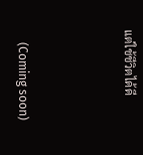แต่ใช้ชีวิตได้ดี



    (Coming soon)